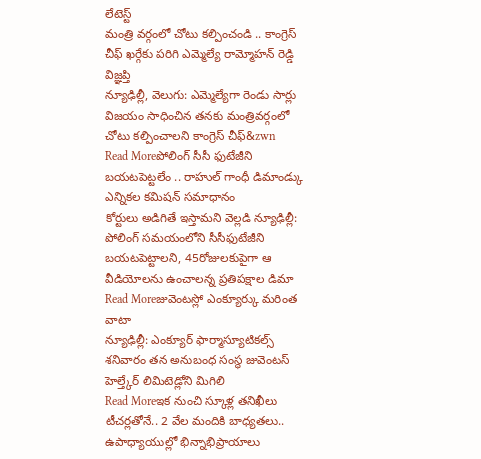లేటెస్ట్
మంత్రి వర్గంలో చోటు కల్పించండి .. కాంగ్రెస్ చీఫ్ ఖర్గేకు పరిగి ఎమ్మెల్యే రామ్మోహన్ రెడ్డి విజ్ఞప్తి
న్యూఢిల్లీ, వెలుగు: ఎమ్మెల్యేగా రెండు సార్లు విజయం సాధించిన తనకు మంత్రివర్గంలో చోటు కల్పించాలని కాంగ్రెస్ చీఫ్&zwn
Read Moreపోలింగ్ సీసీ ఫుటేజీని బయటపెట్టలేం .. రాహుల్ గాంధీ డిమాండ్కు ఎన్నికల కమిషన్ సమాధానం
కోర్టులు అడిగితే ఇస్తామని వెల్లడి న్యూఢిల్లీ: పోలింగ్ సమయంలోని సీసీఫుటేజీని బయటపెట్టాలని, 45రోజులకుపైగా ఆ వీడియోలను ఉంచాలన్న ప్రతిపక్షాల డిమా
Read Moreజువెంటస్లో ఎంక్యూర్కు మరింత వాటా
న్యూఢిల్లీ: ఎంక్యూర్ ఫార్మాస్యూటికల్స్ శనివారం తన అనుబంధ సంస్థ జువెంటస్ హెల్త్కేర్ లిమిటెడ్లోని మిగిలి
Read Moreఇక నుంచి స్కూళ్ల తనిఖీలు టీచర్లతోనే.. 2 వేల మందికి బాధ్యతలు.. ఉపాధ్యాయుల్లో భిన్నాభిప్రాయాలు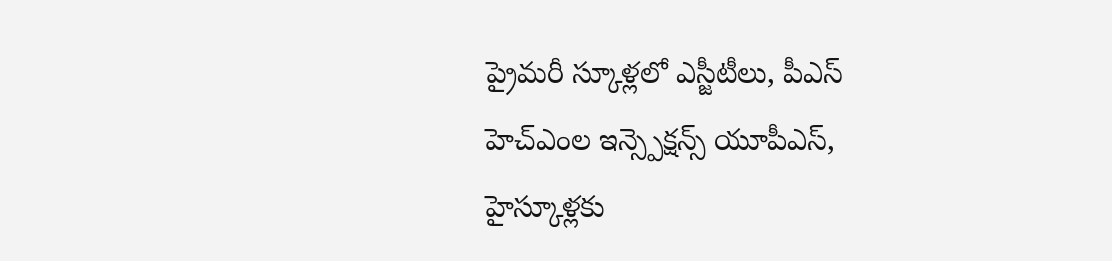ప్రైమరీ స్కూళ్లలో ఎస్జీటీలు, పీఎస్ హెచ్ఎంల ఇన్స్పెక్షన్స్ యూపీఎస్, హైస్కూళ్లకు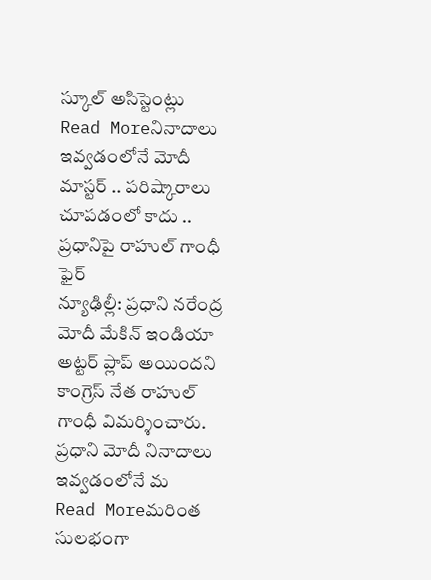స్కూల్ అసిస్టెంట్లు
Read Moreనినాదాలు ఇవ్వడంలోనే మోదీ మాస్టర్ .. పరిష్కారాలు చూపడంలో కాదు .. ప్రధానిపై రాహుల్ గాంధీ ఫైర్
న్యూఢిల్లీ: ప్రధాని నరేంద్ర మోదీ మేకిన్ ఇండియా అట్టర్ ప్లాప్ అయిందని కాంగ్రెస్ నేత రాహుల్ గాంధీ విమర్శించారు. ప్రధాని మోదీ నినాదాలు ఇవ్వడంలోనే మ
Read Moreమరింత సులభంగా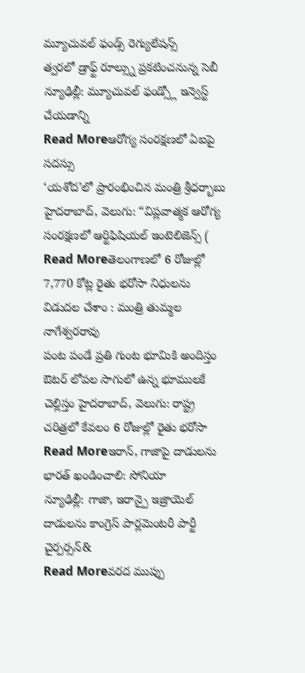మ్యూచువల్ ఫండ్స్ రెగ్యులేషన్స్
త్వరలో డ్రాఫ్ట్ రూల్స్ను ప్రకటించనున్న సెబీ న్యూఢిల్లీ: మ్యూచువల్ ఫండ్స్లో ఇన్వెస్ట్ చేయడాన్ని
Read Moreఆరోగ్య సంరక్షణలో ఏఐపై సదస్సు
‘యశోద’లో ప్రారంభించిన మంత్రి శ్రీధర్బాబు హైదరాబాద్, వెలుగు: “విప్లవాత్మక ఆరోగ్య సంరక్షణలో ఆర్టిఫిషియల్ ఇంటెలిజెన్స్ (
Read Moreతెలంగాణలో 6 రోజుల్లో 7,770 కోట్ల రైతు భరోసా నిధులను విడుదల చేశాం : మంత్రి తుమ్మల నాగేశ్వరరావు
పంట పండే ప్రతి గుంట భూమికి అందిస్తం ఔటర్ లోపల సాగులో ఉన్న భూములకే చెల్లిస్తం హైదరాబాద్, వెలుగు: రాష్ట్ర చరిత్రలో కేవలం 6 రోజుల్లో రైతు భరోసా
Read Moreఇరాన్, గాజాపై దాడులను భారత్ ఖండించాలి: సోనియా
న్యూఢిల్లీ: గాజా, ఇరాన్పై ఇజ్రాయెల్ దాడులను కాంగ్రెస్ పార్లమెంటరీ పార్టీ చైర్పర్సన్&
Read Moreవరద ముప్పు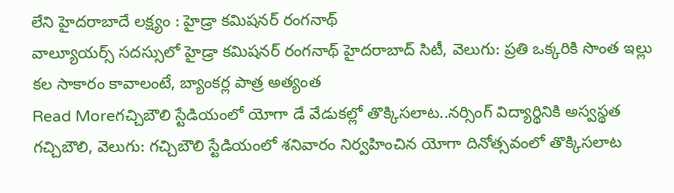లేని హైదరాబాదే లక్ష్యం : హైడ్రా కమిషనర్ రంగనాథ్
వాల్యూయర్స్ సదస్సులో హైడ్రా కమిషనర్ రంగనాథ్ హైదరాబాద్ సిటీ, వెలుగు: ప్రతి ఒక్కరికి సొంత ఇల్లు కల సాకారం కావాలంటే, బ్యాంకర్ల పాత్ర అత్యంత
Read Moreగచ్చిబౌలి స్టేడియంలో యోగా డే వేడుకల్లో తొక్కిసలాట..నర్సింగ్ విద్యార్థినికి అస్వస్థత
గచ్చిబౌలి, వెలుగు: గచ్చిబౌలి స్టేడియంలో శనివారం నిర్వహించిన యోగా దినోత్సవంలో తొక్కిసలాట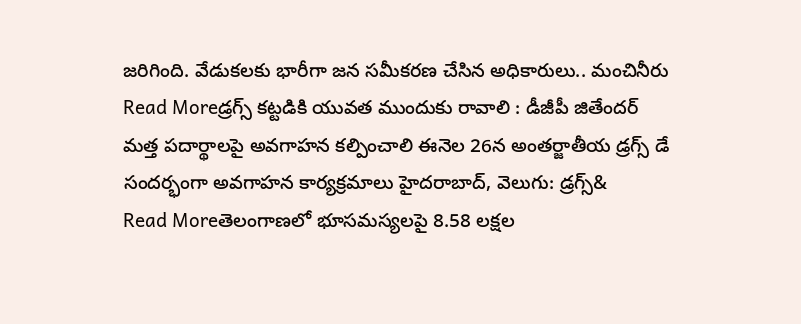జరిగింది. వేడుకలకు భారీగా జన సమీకరణ చేసిన అధికారులు.. మంచినీరు
Read Moreడ్రగ్స్ కట్టడికి యువత ముందుకు రావాలి : డీజీపీ జితేందర్
మత్త పదార్థాలపై అవగాహన కల్పించాలి ఈనెల 26న అంతర్జాతీయ డ్రగ్స్ డే సందర్భంగా అవగాహన కార్యక్రమాలు హైదరాబాద్, వెలుగు: డ్రగ్స్&
Read Moreతెలంగాణలో భూసమస్యలపై 8.58 లక్షల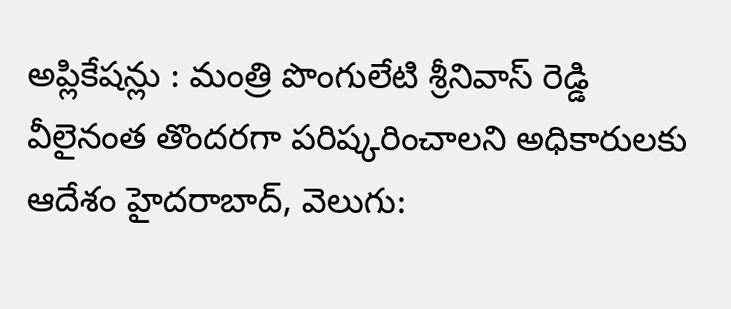అప్లికేషన్లు : మంత్రి పొంగులేటి శ్రీనివాస్ రెడ్డి
వీలైనంత తొందరగా పరిష్కరించాలని అధికారులకు ఆదేశం హైదరాబాద్, వెలుగు: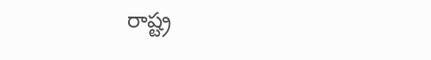రాష్ట్ర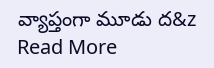వ్యాప్తంగా మూడు ద&z
Read More